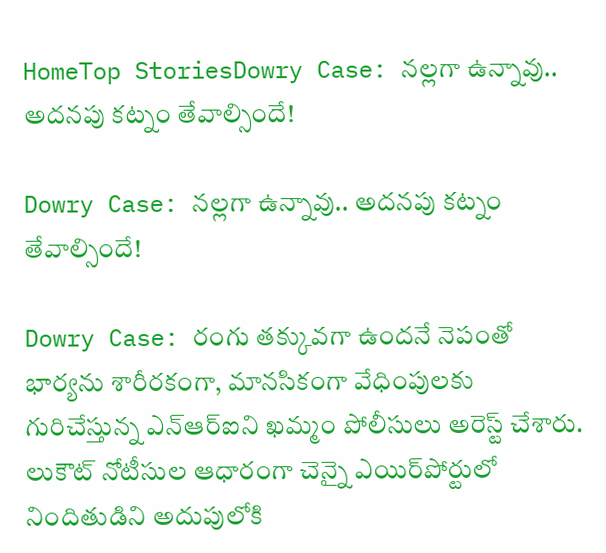HomeTop StoriesDowry Case: నల్లగా ఉన్నావు.. అదనపు కట్నం తేవాల్సిందే!

Dowry Case: నల్లగా ఉన్నావు.. అదనపు కట్నం తేవాల్సిందే!

Dowry Case: రంగు తక్కువగా ఉందనే నెపంతో భార్యను శారీరకంగా, మానసికంగా వేధింపులకు గురిచేస్తున్న ఎన్‌ఆర్‌ఐని ఖమ్మం పోలీసులు అరెస్ట్ చేశారు. లుకౌట్ నోటీసుల ఆధారంగా చెన్నై ఎయిర్‌పోర్టులో నిందితుడిని అదుపులోకి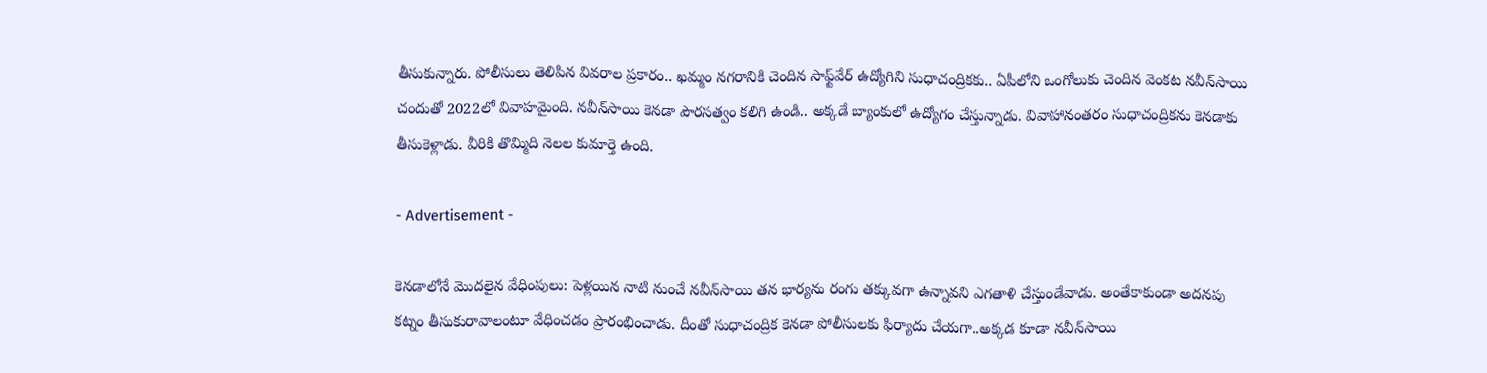తీసుకున్నారు. పోలీసులు తెలిపిన వివరాల ప్రకారం.. ఖమ్మం నగరానికి చెందిన సాఫ్ట్‌వేర్ ఉద్యోగిని సుధాచంద్రికకు.. ఏపీలోని ఒంగోలుకు చెందిన వెంకట నవీన్‌సాయి చందుతో 2022లో వివాహమైంది. నవీన్‌సాయి కెనడా పౌరసత్వం కలిగి ఉండి.. అక్కడే బ్యాంకులో ఉద్యోగం చేస్తున్నాడు. వివాహానంతరం సుధాచంద్రికను కెనడాకు తీసుకెళ్లాడు. వీరికి తొమ్మిది నెలల కుమార్తె ఉంది.

- Advertisement -

కెనడాలోనే మొదలైన వేధింపులు: పెళ్లయిన నాటి నుంచే నవీన్‌సాయి తన భార్యను రంగు తక్కువగా ఉన్నావని ఎగతాళి చేస్తుండేవాడు. అంతేకాకుండా అదనపు కట్నం తీసుకురావాలంటూ వేధించడం ప్రారంభించాడు. దీంతో సుధాచంద్రిక కెనడా పోలీసులకు ఫిర్యాదు చేయగా..అక్కడ కూడా నవీన్‌సాయి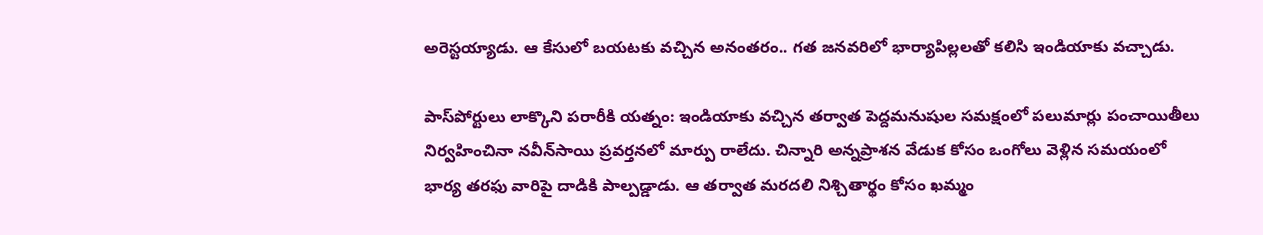అరెస్టయ్యాడు. ఆ కేసులో బయటకు వచ్చిన అనంతరం.. గత జనవరిలో భార్యాపిల్లలతో కలిసి ఇండియాకు వచ్చాడు.

పాస్‌పోర్టులు లాక్కొని పరారీకి యత్నం: ఇండియాకు వచ్చిన తర్వాత పెద్దమనుషుల సమక్షంలో పలుమార్లు పంచాయితీలు నిర్వహించినా నవీన్‌సాయి ప్రవర్తనలో మార్పు రాలేదు. చిన్నారి అన్నప్రాశన వేడుక కోసం ఒంగోలు వెళ్లిన సమయంలో భార్య తరఫు వారిపై దాడికి పాల్పడ్డాడు. ఆ తర్వాత మరదలి నిశ్చితార్థం కోసం ఖమ్మం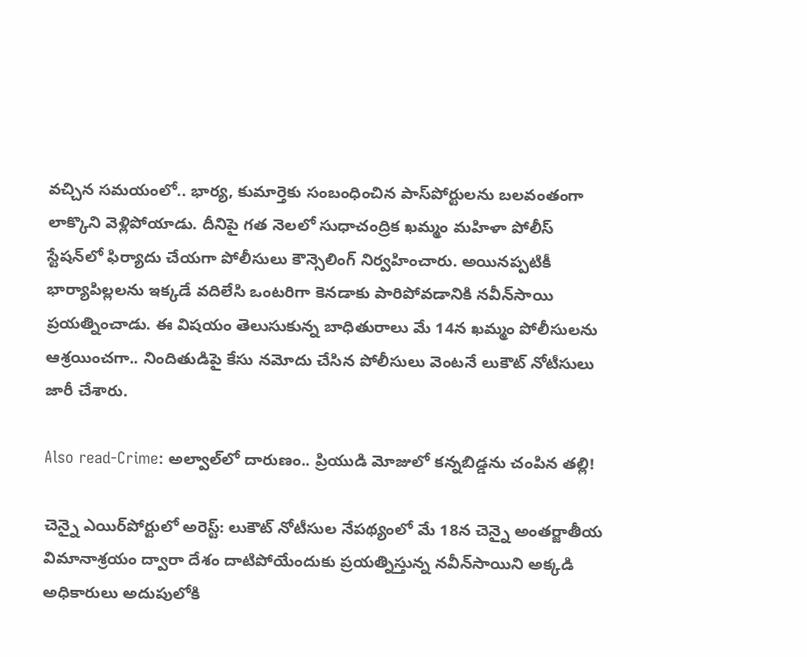వచ్చిన సమయంలో.. భార్య, కుమార్తెకు సంబంధించిన పాస్‌పోర్టులను బలవంతంగా లాక్కొని వెళ్లిపోయాడు. దీనిపై గత నెలలో సుధాచంద్రిక ఖమ్మం మహిళా పోలీస్ స్టేషన్‌లో ఫిర్యాదు చేయగా పోలీసులు కౌన్సెలింగ్ నిర్వహించారు. అయినప్పటికీ భార్యాపిల్లలను ఇక్కడే వదిలేసి ఒంటరిగా కెనడాకు పారిపోవడానికి నవీన్‌సాయి ప్రయత్నించాడు. ఈ విషయం తెలుసుకున్న బాధితురాలు మే 14న ఖమ్మం పోలీసులను ఆశ్రయించగా.. నిందితుడిపై కేసు నమోదు చేసిన పోలీసులు వెంటనే లుకౌట్ నోటీసులు జారీ చేశారు.

Also read-Crime: అల్వాల్‌లో దారుణం.. ప్రియుడి మోజులో కన్నబిడ్డను చంపిన తల్లి!

చెన్నై ఎయిర్‌పోర్టులో అరెస్ట్: లుకౌట్ నోటీసుల నేపథ్యంలో మే 18న చెన్నై అంతర్జాతీయ విమానాశ్రయం ద్వారా దేశం దాటిపోయేందుకు ప్రయత్నిస్తున్న నవీన్‌సాయిని అక్కడి అధికారులు అదుపులోకి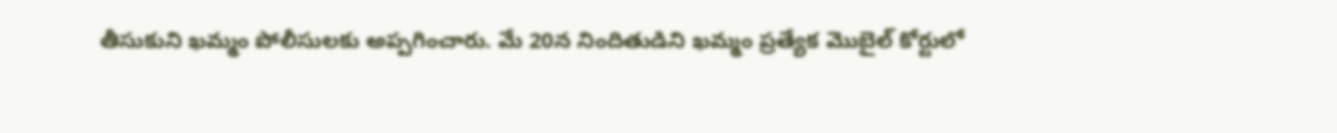తీసుకుని ఖమ్మం పోలీసులకు అప్పగించారు. మే 20న నిందితుడిని ఖమ్మం ప్రత్యేక మొబైల్ కోర్టులో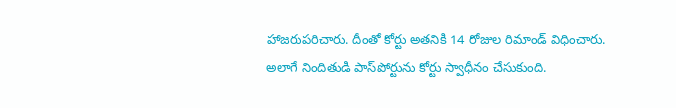హాజరుపరిచారు. దీంతో కోర్టు అతనికి 14 రోజుల రిమాండ్ విధించారు. అలాగే నిందితుడి పాస్‌పోర్టును కోర్టు స్వాధీనం చేసుకుంది.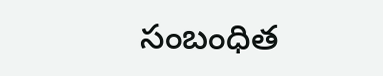సంబంధిత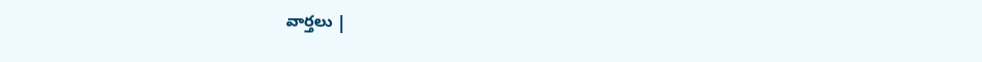వార్తలు |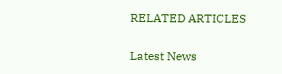RELATED ARTICLES

Latest News